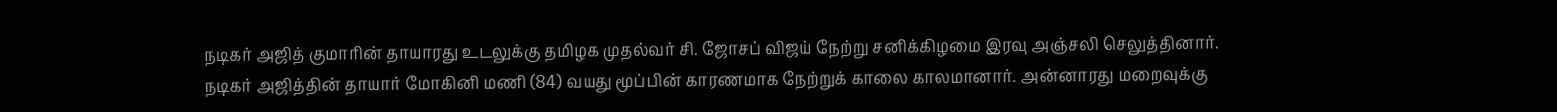நடிகர் அஜித் குமாரின் தாயாரது உடலுக்கு தமிழக முதல்வர் சி. ஜோசப் விஜய் நேற்று சனிக்கிழமை இரவு அஞ்சலி செலுத்தினார்.
நடிகர் அஜித்தின் தாயார் மோகினி மணி (84) வயது மூப்பின் காரணமாக நேற்றுக் காலை காலமானார். அன்னாரது மறைவுக்கு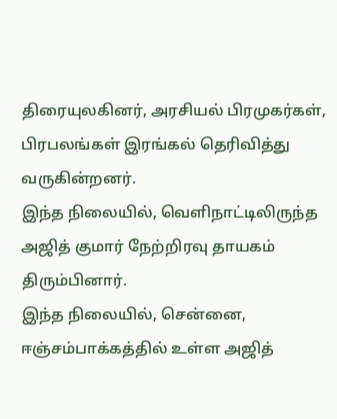திரையுலகினர், அரசியல் பிரமுகர்கள், பிரபலங்கள் இரங்கல் தெரிவித்து வருகின்றனர்.
இந்த நிலையில், வெளிநாட்டிலிருந்த அஜித் குமார் நேற்றிரவு தாயகம் திரும்பினார்.
இந்த நிலையில், சென்னை, ஈஞ்சம்பாக்கத்தில் உள்ள அஜித்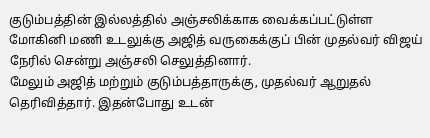குடும்பத்தின் இல்லத்தில் அஞ்சலிக்காக வைக்கப்பட்டுள்ள மோகினி மணி உடலுக்கு அஜித் வருகைக்குப் பின் முதல்வர் விஜய் நேரில் சென்று அஞ்சலி செலுத்தினார்.
மேலும் அஜித் மற்றும் குடும்பத்தாருக்கு, முதல்வர் ஆறுதல் தெரிவித்தார். இதன்போது உடன்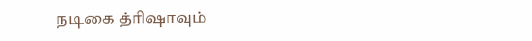நடிகை த்ரிஷாவும்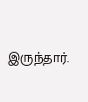இருந்தார்.